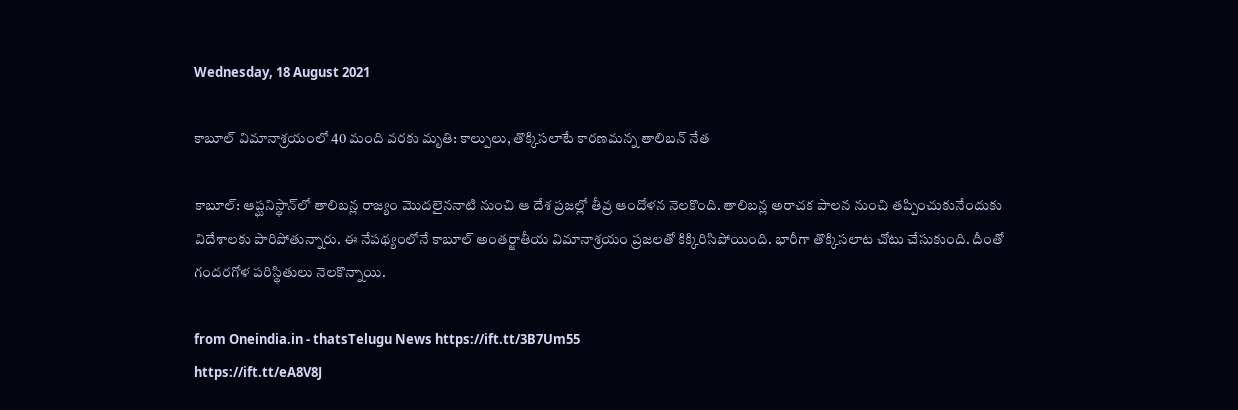Wednesday, 18 August 2021

కాబూల్ విమానాశ్రయంలో 40 మంది వరకు మృతి: కాల్పులు, తొక్కిసలాటే కారణమన్న తాలిబన్ నేత

కాబూల్: ఆప్ఘనిస్థాన్‌లో తాలిబన్ల రాజ్యం మొదలైననాటి నుంచి ఆ దేశ ప్రజల్లో తీవ్ర ఆందోళన నెలకొంది. తాలిబన్ల అరాచక పాలన నుంచి తప్పించుకునేందుకు విదేశాలకు పారిపోతున్నారు. ఈ నేపథ్యంలోనే కాబూల్ అంతర్జాతీయ విమానాశ్రయం ప్రజలతో కిక్కిరిసిపోయింది. భారీగా తొక్కిసలాట చోటు చేసుకుంది. దీంతో గందరగోళ పరిస్థితులు నెలకొన్నాయి.

from Oneindia.in - thatsTelugu News https://ift.tt/3B7Um55
https://ift.tt/eA8V8J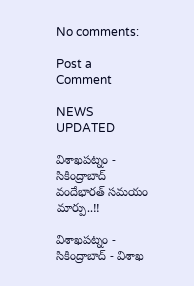No comments:

Post a Comment

NEWS UPDATED

విశాఖపట్నం - సికింద్రాబాద్ వందేభారత్ సమయం మార్పు..!!

విశాఖపట్నం - సికింద్రాబాద్ - విశాఖ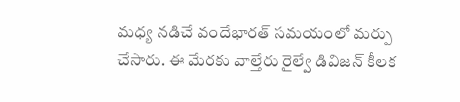మధ్య నడిచే వందేభారత్ సమయంలో మర్పు చేసారు. ఈ మేరకు వాల్తేరు రైల్వే డివిజన్ కీలక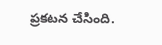ప్రకటన చేసింది.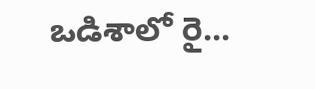ఒడిశాలో రై...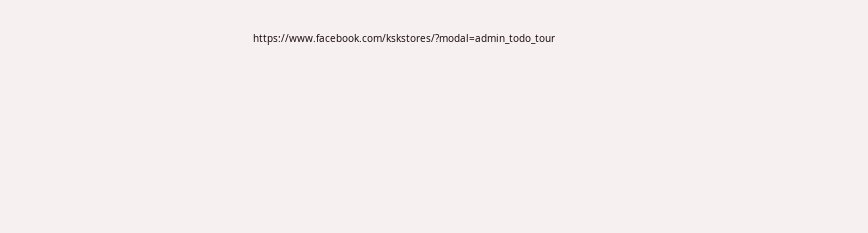https://www.facebook.com/kskstores/?modal=admin_todo_tour